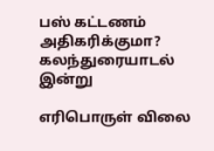பஸ் கட்டணம் அதிகரிக்குமா? கலந்துரையாடல் இன்று

எரிபொருள் விலை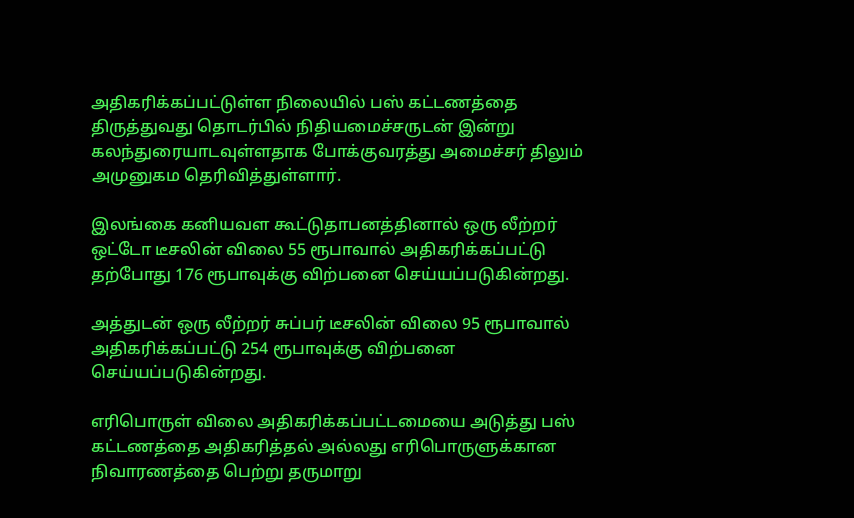அதிகரிக்கப்பட்டுள்ள நிலையில் பஸ் கட்டணத்தை திருத்துவது தொடர்பில் நிதியமைச்சருடன் இன்று கலந்துரையாடவுள்ளதாக போக்குவரத்து அமைச்சர் திலும் அமுனுகம தெரிவித்துள்ளார்.

இலங்கை கனியவள கூட்டுதாபனத்தினால் ஒரு லீற்றர் ஒட்டோ டீசலின் விலை 55 ரூபாவால் அதிகரிக்கப்பட்டு தற்போது 176 ரூபாவுக்கு விற்பனை செய்யப்படுகின்றது.

அத்துடன் ஒரு லீற்றர் சுப்பர் டீசலின் விலை 95 ரூபாவால் அதிகரிக்கப்பட்டு 254 ரூபாவுக்கு விற்பனை செய்யப்படுகின்றது.

எரிபொருள் விலை அதிகரிக்கப்பட்டமையை அடுத்து பஸ் கட்டணத்தை அதிகரித்தல் அல்லது எரிபொருளுக்கான நிவாரணத்தை பெற்று தருமாறு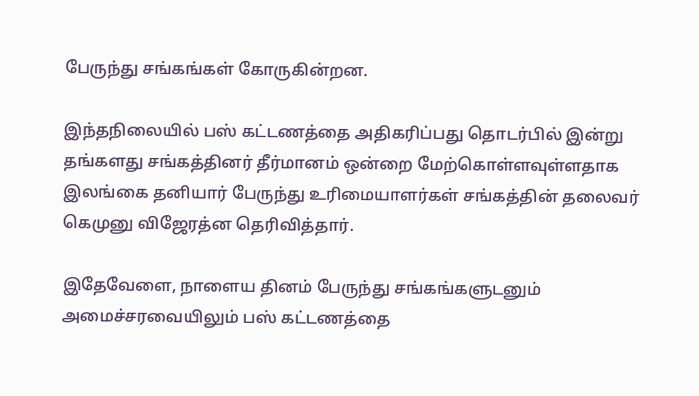பேருந்து சங்கங்கள் கோருகின்றன.

இந்தநிலையில் பஸ் கட்டணத்தை அதிகரிப்பது தொடர்பில் இன்று தங்களது சங்கத்தினர் தீர்மானம் ஒன்றை மேற்கொள்ளவுள்ளதாக இலங்கை தனியார் பேருந்து உரிமையாளர்கள் சங்கத்தின் தலைவர் கெமுனு விஜேரத்ன தெரிவித்தார்.

இதேவேளை, நாளைய தினம் பேருந்து சங்கங்களுடனும் அமைச்சரவையிலும் பஸ் கட்டணத்தை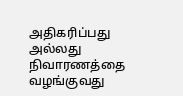அதிகரிப்பது அல்லது நிவாரணத்தை வழங்குவது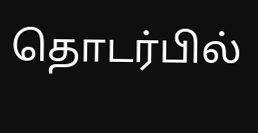தொடர்பில்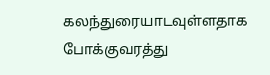கலந்துரையாடவுள்ளதாக போக்குவரத்து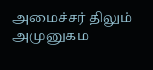அமைச்சர் திலும் அமுனுகம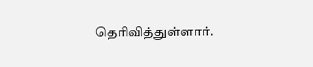தெரிவித்துள்ளார்.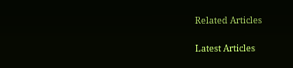Related Articles

Latest Articles